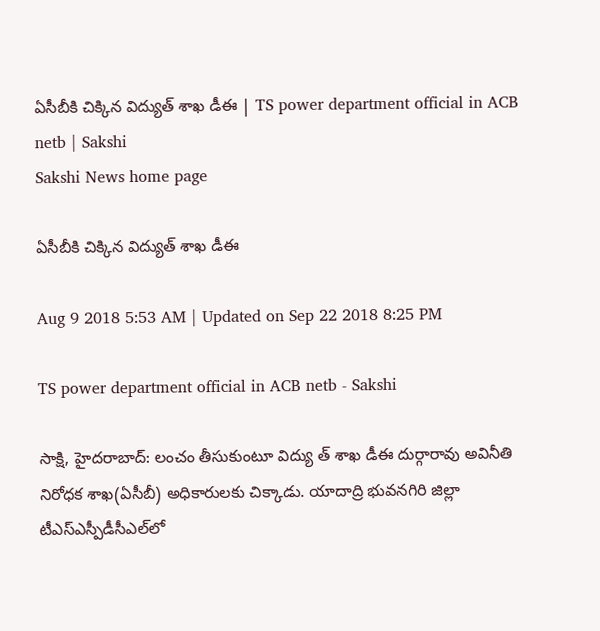ఏసీబీకి చిక్కిన విద్యుత్‌ శాఖ డీఈ | TS power department official in ACB netb | Sakshi
Sakshi News home page

ఏసీబీకి చిక్కిన విద్యుత్‌ శాఖ డీఈ

Aug 9 2018 5:53 AM | Updated on Sep 22 2018 8:25 PM

TS power department official in ACB netb - Sakshi

సాక్షి, హైదరాబాద్‌: లంచం తీసుకుంటూ విద్యు త్‌ శాఖ డీఈ దుర్గారావు అవినీతి నిరోధక శాఖ(ఏసీబీ) అధికారులకు చిక్కాడు. యాదాద్రి భువనగిరి జిల్లా టీఎస్‌ఎస్పీడీసీఎల్‌లో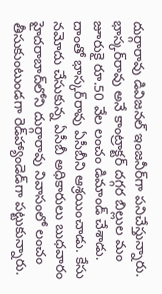దుర్గారావు డివిజనల్‌ ఇంజనీర్‌గా పనిచేస్తున్నారు. భాస్కర్‌రావు అనే కాంట్రాక్టర్‌ దగ్గర బిల్లుల మం జూరుకై రూ.50 వేల లంచం డిమాండ్‌ చేశాడు. దాంతో భాస్కర్‌రావు ఏసీబీని ఆశ్రయించాడు. కేసు నమోదు చేసుకున్న ఏసీబీ అధికారులు బుధవారం హైదరాబాద్‌లోని దుర్గారావు నివాసంలో లంచం తీసుకుంటుండగా రెడ్‌హ్యాండెడ్‌గా పట్టుకున్నారు.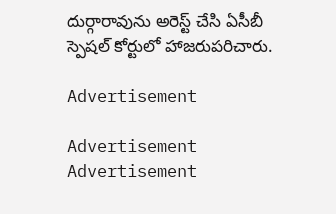దుర్గారావును అరెస్ట్‌ చేసి ఏసీబీ స్పెషల్‌ కోర్టులో హాజరుపరిచారు.

Advertisement

Advertisement
Advertisement